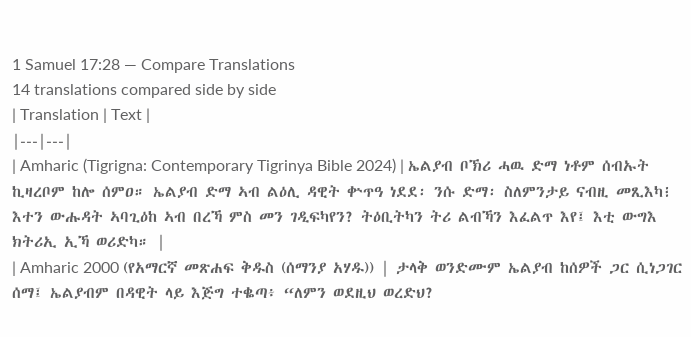1 Samuel 17:28 — Compare Translations
14 translations compared side by side
| Translation | Text |
|---|---|
| Amharic (Tigrigna: Contemporary Tigrinya Bible 2024) | ኤልያብ ቦኽሪ ሓዉ ድማ ነቶም ሰብኡት ኪዛረቦም ከሎ ሰምዐ። ኤልያብ ድማ ኣብ ልዕሊ ዳዊት ቍጥዓ ነደደ፡ ንሱ ድማ፡ ስለምንታይ ናብዚ መጺእካ፧ እተን ውሑዳት ኣባጊዕከ ኣብ በረኻ ምስ መን ገዲፍካየን? ትዕቢትካን ትሪ ልብኻን እፈልጥ እየ፤ እቲ ውግእ ክትሪኢ ኢኻ ወሪድካ። |
| Amharic 2000 (የአማርኛ መጽሐፍ ቅዱስ (ሰማንያ አሃዱ)) | ታላቅ ወንድሙም ኤልያብ ከሰዎች ጋር ሲነጋገር ሰማ፤ ኤልያብም በዳዊት ላይ እጅግ ተቈጣ፥ “ለምን ወደዚህ ወረድህ?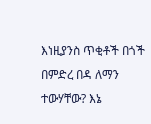እነዚያንስ ጥቂቶች በጎች በምድረ በዳ ለማን ተውሃቸው? እኔ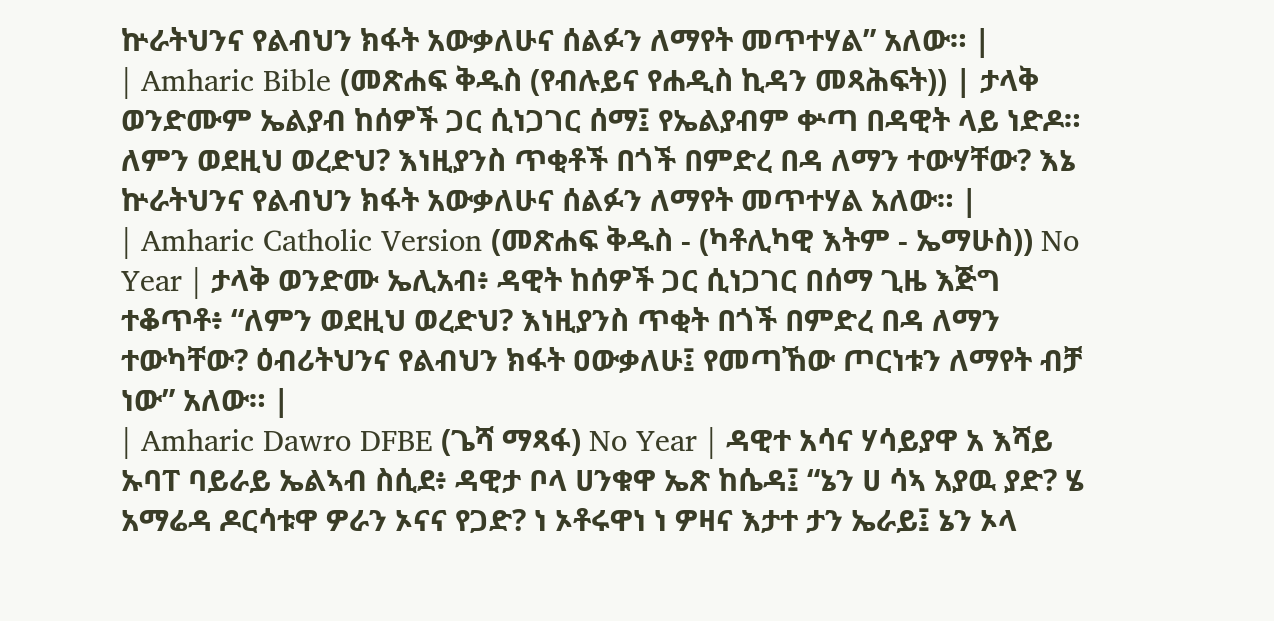ኵራትህንና የልብህን ክፋት አውቃለሁና ሰልፉን ለማየት መጥተሃል” አለው። |
| Amharic Bible (መጽሐፍ ቅዱስ (የብሉይና የሐዲስ ኪዳን መጻሕፍት)) | ታላቅ ወንድሙም ኤልያብ ከሰዎች ጋር ሲነጋገር ሰማ፤ የኤልያብም ቍጣ በዳዊት ላይ ነድዶ። ለምን ወደዚህ ወረድህ? እነዚያንስ ጥቂቶች በጎች በምድረ በዳ ለማን ተውሃቸው? እኔ ኵራትህንና የልብህን ክፋት አውቃለሁና ሰልፉን ለማየት መጥተሃል አለው። |
| Amharic Catholic Version (መጽሐፍ ቅዱስ - (ካቶሊካዊ እትም - ኤማሁስ)) No Year | ታላቅ ወንድሙ ኤሊአብ፥ ዳዊት ከሰዎች ጋር ሲነጋገር በሰማ ጊዜ እጅግ ተቆጥቶ፥ “ለምን ወደዚህ ወረድህ? እነዚያንስ ጥቂት በጎች በምድረ በዳ ለማን ተውካቸው? ዕብሪትህንና የልብህን ክፋት ዐውቃለሁ፤ የመጣኸው ጦርነቱን ለማየት ብቻ ነው” አለው። |
| Amharic Dawro DFBE (ጌሻ ማጻፋ) No Year | ዳዊተ አሳና ሃሳይያዋ አ እሻይ ኡባፐ ባይራይ ኤልኣብ ስሲደ፥ ዳዊታ ቦላ ሀንቁዋ ኤጽ ከሴዳ፤ “ኔን ሀ ሳኣ አያዉ ያድ? ሄ አማሬዳ ዶርሳቱዋ ዎራን ኦናና የጋድ? ነ ኦቶሩዋነ ነ ዎዛና እታተ ታን ኤራይ፤ ኔን ኦላ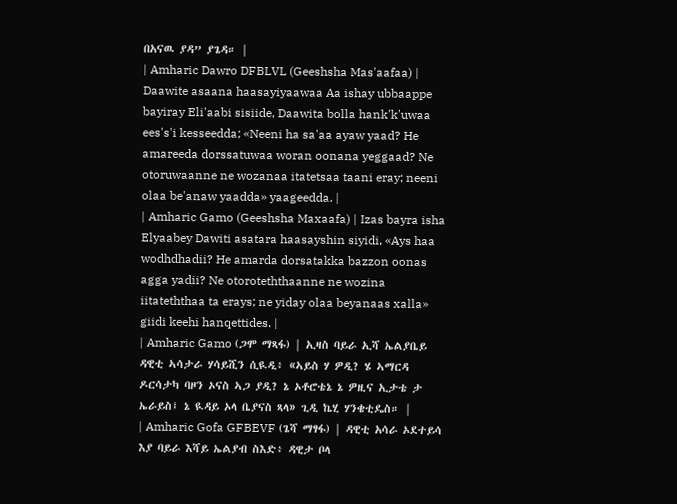በአናዉ ያዳ” ያጌዳ። |
| Amharic Dawro DFBLVL (Geeshsha Mas'aafaa) | Daawite asaana haasayiyaawaa Aa ishay ubbaappe bayiray Eli'aabi sisiide, Daawita bolla hank'k'uwaa ees's'i kesseedda; «Neeni ha sa'aa ayaw yaad? He amareeda dorssatuwaa woran oonana yeggaad? Ne otoruwaanne ne wozanaa itatetsaa taani eray; neeni olaa be'anaw yaadda» yaageedda. |
| Amharic Gamo (Geeshsha Maxaafa) | Izas bayra isha Elyaabey Dawiti asatara haasayshin siyidi, «Ays haa wodhdhadii? He amarda dorsatakka bazzon oonas agga yadii? Ne otoroteththaanne ne wozina iitateththaa ta erays; ne yiday olaa beyanaas xalla» giidi keehi hanqettides. |
| Amharic Gamo (ጋሞ ማጻፋ) | ኢዛስ ባይራ ኢሻ ኤልያቤይ ዳዊቲ ኣሳታራ ሃሳይሺን ሲዪዲ፥ «ኣይስ ሃ ዎዲ? ሄ ኣማርዳ ዶርሳታካ ባዞን ኦናስ ኣጋ ያዲ? ኔ ኦቶሮቴኔ ኔ ዎዚና ኢታቴ ታ ኤራይስ፤ ኔ ዪዳይ ኦላ ቤያናስ ጻላ» ጊዲ ኬሂ ሃንቄቲዴስ። |
| Amharic Gofa GFBEVF (ጌሻ ማፃፋ) | ዳዊቲ አሳራ ኦደተይሳ እያ ባይራ እሻይ ኤልያብ ስእድ፥ ዳዊታ ቦላ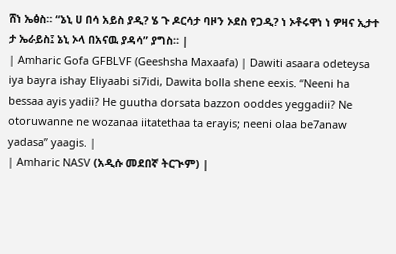ሸነ ኤፅስ። “ኔኒ ሀ በሳ አይስ ያዲ? ሄ ጉ ዶርሳታ ባዞን ኦደስ የጋዲ? ነ ኦቶሩዋነ ነ ዎዛና ኢታተ ታ ኤራይስ፤ ኔኒ ኦላ በአናዉ ያዳሳ” ያግስ። |
| Amharic Gofa GFBLVF (Geeshsha Maxaafa) | Dawiti asaara odeteysa iya bayra ishay Eliyaabi si7idi, Dawita bolla shene eexis. “Neeni ha bessaa ayis yadii? He guutha dorsata bazzon ooddes yeggadii? Ne otoruwanne ne wozanaa iitatethaa ta erayis; neeni olaa be7anaw yadasa” yaagis. |
| Amharic NASV (አዲሱ መደበኛ ትርጒም) |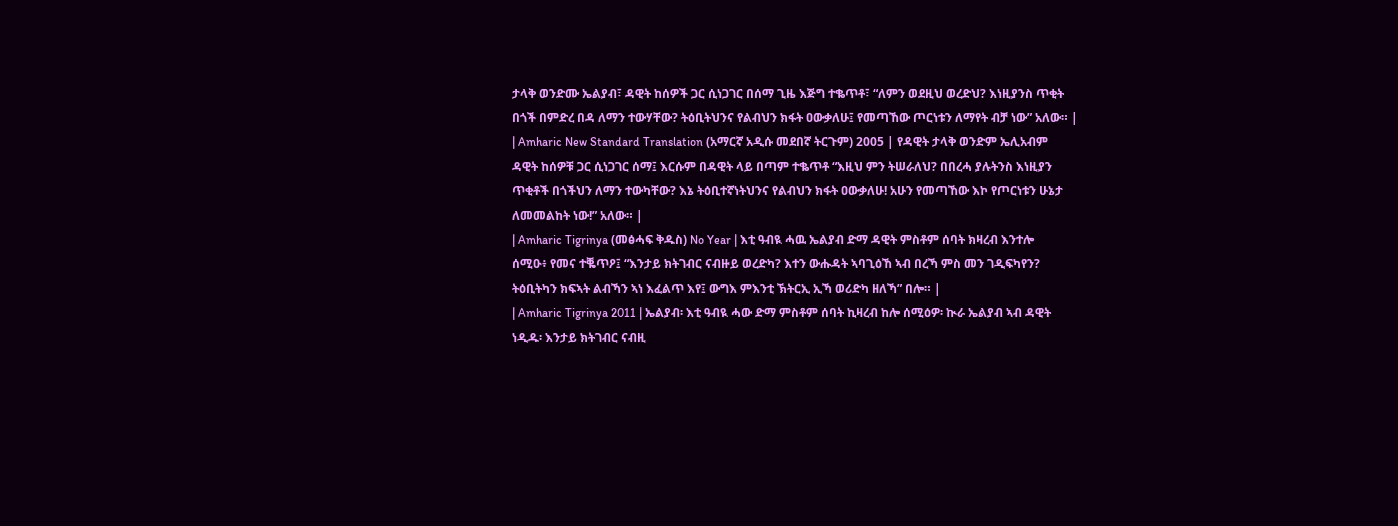ታላቅ ወንድሙ ኤልያብ፣ ዳዊት ከሰዎች ጋር ሲነጋገር በሰማ ጊዜ እጅግ ተቈጥቶ፣ “ለምን ወደዚህ ወረድህ? እነዚያንስ ጥቂት በጎች በምድረ በዳ ለማን ተውሃቸው? ትዕቢትህንና የልብህን ክፋት ዐውቃለሁ፤ የመጣኸው ጦርነቱን ለማየት ብቻ ነው” አለው። |
| Amharic New Standard Translation (አማርኛ አዲሱ መደበኛ ትርጉም) 2005 | የዳዊት ታላቅ ወንድም ኤሊአብም ዳዊት ከሰዎቹ ጋር ሲነጋገር ሰማ፤ እርሱም በዳዊት ላይ በጣም ተቈጥቶ “እዚህ ምን ትሠራለህ? በበረሓ ያሉትንስ እነዚያን ጥቂቶች በጎችህን ለማን ተውካቸው? እኔ ትዕቢተኛነትህንና የልብህን ክፋት ዐውቃለሁ! አሁን የመጣኸው እኮ የጦርነቱን ሁኔታ ለመመልከት ነው!” አለው። |
| Amharic Tigrinya (መፅሓፍ ቅዱስ) No Year | እቲ ዓብዪ ሓዉ ኤልያብ ድማ ዳዊት ምስቶም ሰባት ክዛረብ እንተሎ ሰሚዑ፥ የመና ተቘጥዖ፤ “እንታይ ክትገብር ናብዙይ ወረድካ? እተን ውሑዳት ኣባጊዕኸ ኣብ በረኻ ምስ መን ገዲፍካየን? ትዕቢትካን ክፍኣት ልብኻን ኣነ እፈልጥ እየ፤ ውግእ ምእንቲ ኽትርኢ ኢኻ ወሪድካ ዘለኻ” በሎ። |
| Amharic Tigrinya 2011 | ኤልያብ፡ እቲ ዓብዪ ሓው ድማ ምስቶም ሰባት ኪዛረብ ከሎ ሰሚዕዎ፡ ኲራ ኤልያብ ኣብ ዳዊት ነዲዱ፡ እንታይ ክትገብር ናብዚ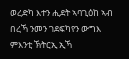ወረድካ እተን ሒደት ኣባጊዕከ ኣብ በረኻ ንመን ገደፍካየን ውግእ ምእንቲ ኽትርኢ ኢኻ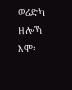ወሪድካ ዘሎኻ እሞ፡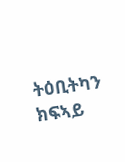ትዕቢትካን ክፍኣይ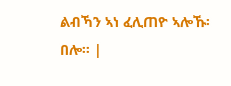ልብኻን ኣነ ፈሊጠዮ ኣሎኹ፡ በሎ። |